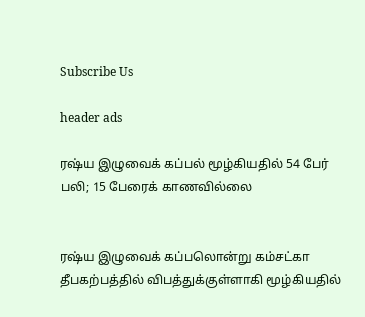Subscribe Us

header ads

ரஷ்ய இழுவைக் கப்பல் மூழ்கியதில் 54 பேர் பலி; 15 பேரைக் காணவில்லை


ரஷ்ய இழுவைக் கப்பலொன்று கம்சட்கா தீபகற்பத்தில் விபத்துக்குள்ளாகி மூழ்கியதில்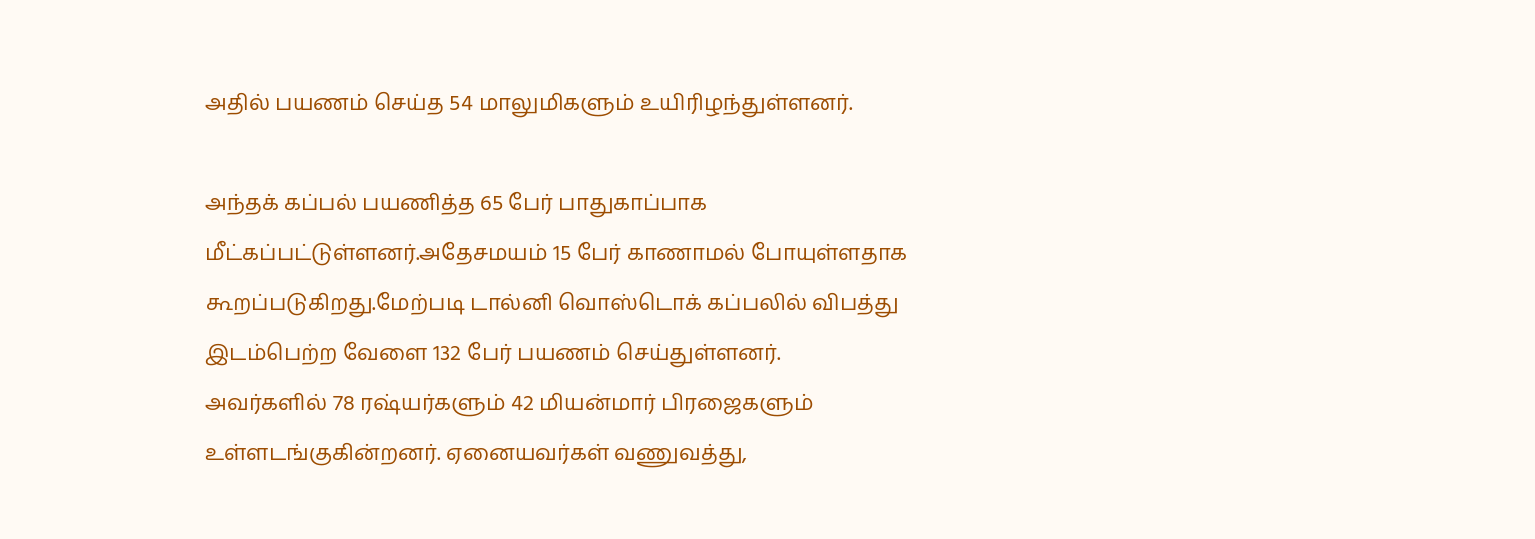அதில் பயணம் செய்த 54 மாலுமிகளும் உயிரிழந்துள்ளனர்.

அந்தக் கப்பல் பயணித்த 65 பேர் பாதுகாப்பாக மீட்கப்பட்டுள்ளனர்.அதேசமயம் 15 பேர் காணாமல் போயுள்ளதாக கூறப்படுகிறது.மேற்படி டால்னி வொஸ்டொக் கப்பலில் விபத்து இடம்பெற்ற வேளை 132 பேர் பயணம் செய்துள்ளனர்.
அவர்களில் 78 ரஷ்யர்களும் 42 மியன்மார் பிரஜைகளும் உள்ளடங்குகின்றனர். ஏனையவர்கள் வணுவத்து,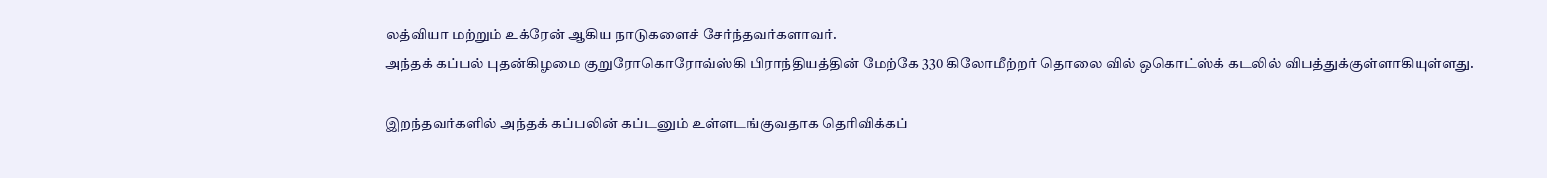லத்வியா மற்றும் உக்ரேன் ஆகிய நாடுகளைச் சேர்ந்தவர்களாவர்.
அந்தக் கப்பல் புதன்கிழமை குறுரோகொரோவ்ஸ்கி பிராந்தியத்தின் மேற்கே 330 கிலோமீற்றர் தொலை வில் ஒகொட்ஸ்க் கடலில் விபத்துக்குள்ளாகியுள்ளது.

இறந்தவர்களில் அந்தக் கப்பலின் கப்டனும் உள்ளடங்குவதாக தெரிவிக்கப்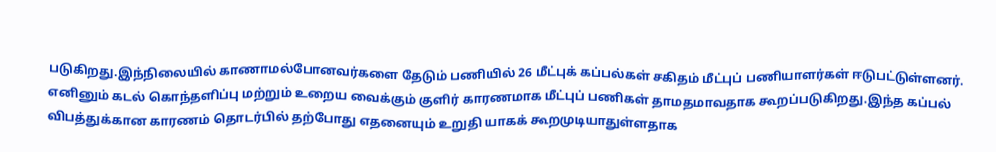படுகிறது.இந்நிலையில் காணாமல்போனவர்களை தேடும் பணியில் 26 மீட்புக் கப்பல்கள் சகிதம் மீட்புப் பணியாளர்கள் ஈடுபட்டுள்ளனர்.
எனினும் கடல் கொந்தளிப்பு மற்றும் உறைய வைக்கும் குளிர் காரணமாக மீட்புப் பணிகள் தாமதமாவதாக கூறப்படுகிறது.இந்த கப்பல் விபத்துக்கான காரணம் தொடர்பில் தற்போது எதனையும் உறுதி யாகக் கூறமுடியாதுள்ளதாக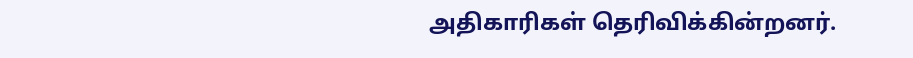அதிகாரிகள் தெரிவிக்கின்றனர்.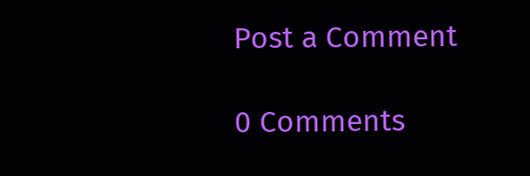Post a Comment

0 Comments